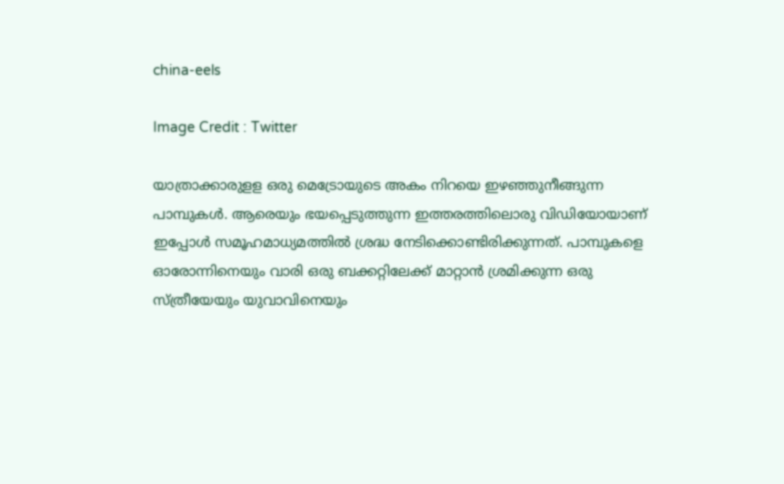china-eels

Image Credit : Twitter

യാത്രാക്കാരുളള ഒരു മെട്രോയുടെ അകം നിറയെ ഇഴഞ്ഞുനീങ്ങുന്ന പാമ്പുകള്‍. ആരെയും ഭയപ്പെടുത്തുന്ന ഇത്തരത്തിലൊരു വിഡിയോയാണ് ഇപ്പോള്‍ സമൂഹമാധ്യമത്തില്‍ ശ്രദ്ധ നേടിക്കൊണ്ടിരിക്കുന്നത്. പാമ്പുകളെ ഓരോന്നിനെയും വാരി ഒരു ബക്കറ്റിലേക്ക് മാറ്റാന്‍ ശ്രമിക്കുന്ന ഒരു സ്ത്രീയേയും യുവാവിനെയും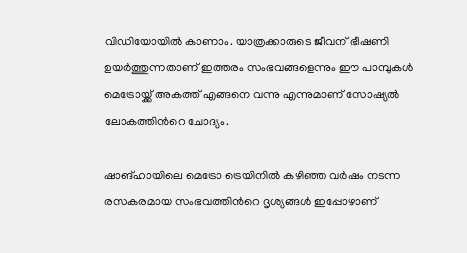വിഡിയോയില്‍ കാണാം. യാത്രക്കാരുടെ ജീവന് ഭീഷണി ഉയര്‍ത്തുന്നതാണ് ഇത്തരം സംഭവങ്ങളെന്നും ഈ പാമ്പുകള്‍ മെട്രോയ്ക്ക് അകത്ത് എങ്ങനെ വന്നു എന്നുമാണ് സോഷ്യല്‍ ലോകത്തിന്‍റെ ചോദ്യം.

ഷാങ്ഹായിലെ മെട്രോ ട്രെയിനിൽ കഴിഞ്ഞ വര്‍ഷം നടന്ന രസകരമായ സംഭവത്തിന്‍റെ ദൃശ്യങ്ങള്‍ ഇപ്പോഴാണ്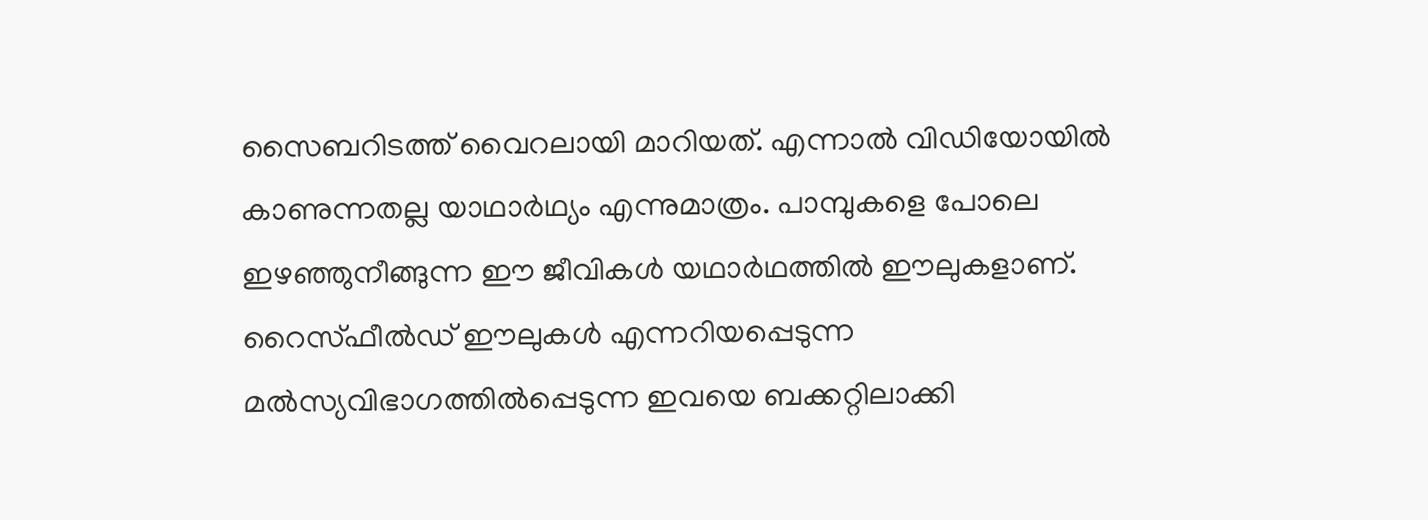സൈബറിടത്ത് വൈറലായി മാറിയത്. എന്നാല്‍ വിഡിയോയില്‍ കാണുന്നതല്ല യാഥാര്‍ഥ്യം എന്നുമാത്രം. പാമ്പുകളെ പോലെ ഇഴഞ്ഞുനീങ്ങുന്ന ഈ ജീവികള്‍ യഥാര്‍ഥത്തില്‍ ഈലുകളാണ്. റൈസ്ഫീൽഡ് ഈലുകൾ എന്നറിയപ്പെടുന്ന മല്‍സ്യവിഭാഗത്തില്‍പ്പെടുന്ന ഇവയെ ബക്കറ്റിലാക്കി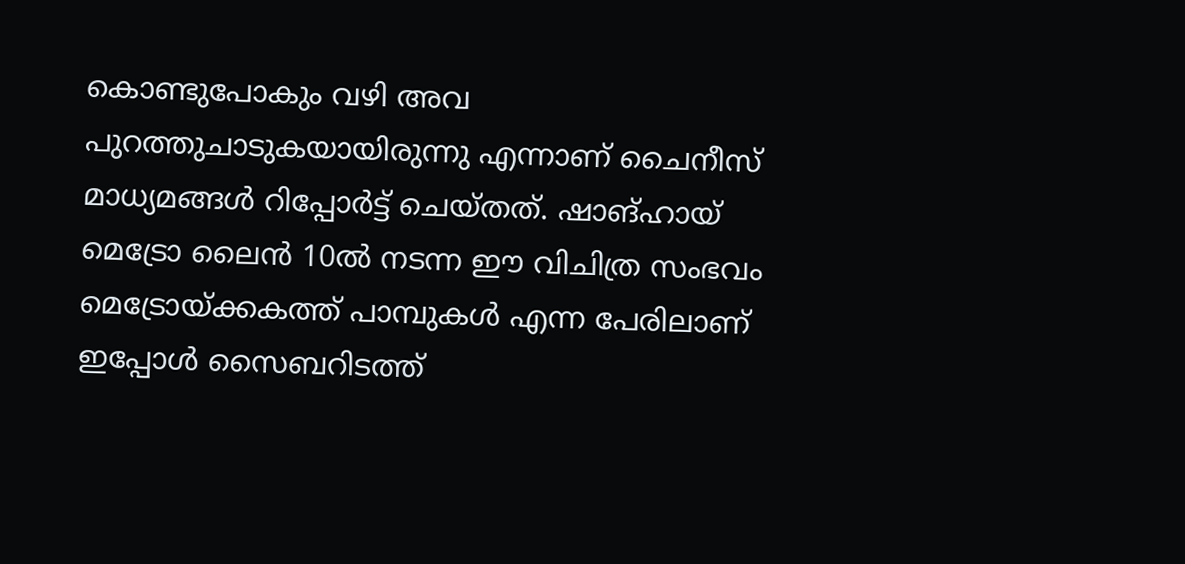കൊണ്ടുപോകും വഴി അവ പുറത്തുചാടുകയായിരുന്നു എന്നാണ് ചൈനീസ് മാധ്യമങ്ങള്‍ റിപ്പോര്‍ട്ട് ചെയ്തത്. ഷാങ്ഹായ് മെട്രോ ലൈൻ 10ൽ നടന്ന ഈ വിചിത്ര സംഭവം മെട്രോയ്ക്കകത്ത് പാമ്പുകള്‍ എന്ന പേരിലാണ് ഇപ്പോള്‍ സൈബറിടത്ത്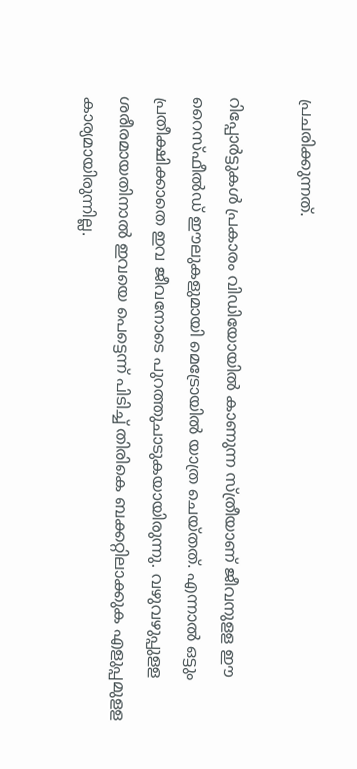പ്രചരിക്കുന്നത്.

റിപ്പോര്‍ട്ടുകള്‍ പ്രകാരം വിഡിയോയില്‍ കാണുന്ന സ്ത്രീയാണ് ജീവനുളള ഈ റൈസ്ഫീൽഡ് ഈലുകളുമായി മെട്രോയില്‍ യാത്ര ചെയ്തത്. എന്നാല്‍ ഒട്ടും പ്രതീക്ഷിക്കാതെ ഇവ ജീവനോടെ പുറത്തുചാടുകയായിരുന്നു. വഴുവഴുപ്പുളള ശരീരമായതിനാല്‍ ഇവയെ പെട്ടെന്ന് പിടിച്ച് തിരികെ ബക്കറ്റിലാക്കുക എളുപ്പമുളള കാര്യമായിരുന്നില്ല.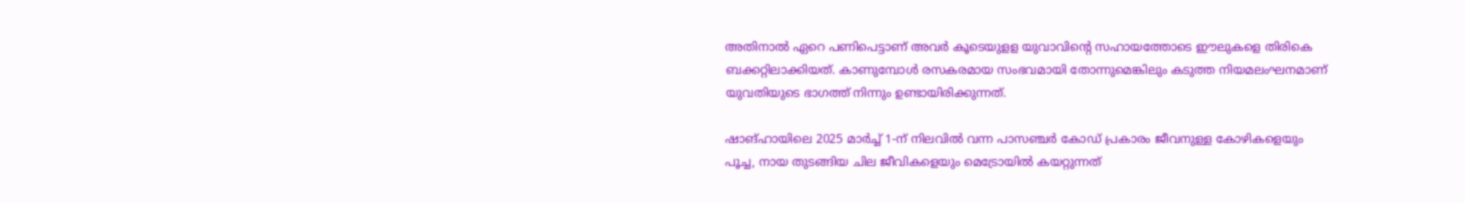അതിനാല്‍ ഏറെ പണിപെട്ടാണ് അവര്‍ കൂടെയുളള യുവാവിന്‍റെ സഹായത്തോടെ ഈലുകളെ തിരികെ ബക്കറ്റിലാക്കിയത്. കാണുമ്പോള്‍ രസകരമായ സംഭവമായി തോന്നുമെങ്കിലും കടുത്ത നിയമലംഘനമാണ് യുവതിയുടെ ഭാഗത്ത് നിന്നും ഉണ്ടായിരിക്കുന്നത്.

ഷാങ്ഹായിലെ 2025 മാർച്ച് 1-ന് നിലവിൽ വന്ന പാസഞ്ചർ കോഡ് പ്രകാരം ജീവനുള്ള കോഴികളെയും പൂച്ച, നായ തുടങ്ങിയ ചില ജീവികളെയും മെട്രോയിൽ കയറ്റുന്നത്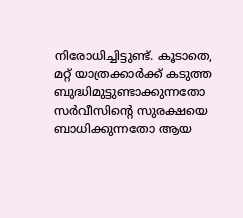നിരോധിച്ചിട്ടുണ്ട്. കൂടാതെ, മറ്റ് യാത്രക്കാർക്ക് കടുത്ത ബുദ്ധിമുട്ടുണ്ടാക്കുന്നതോ സർവീസിന്റെ സുരക്ഷയെ ബാധിക്കുന്നതോ ആയ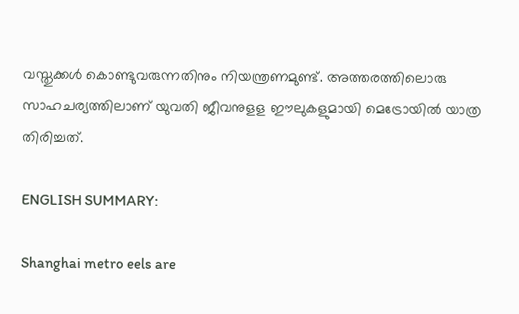വസ്തുക്കൾ കൊണ്ടുവരുന്നതിനും നിയന്ത്രണമുണ്ട്. അത്തരത്തിലൊരു സാഹചര്യത്തിലാണ് യുവതി ജീവനുളള ഈലുകളുമായി മെട്രോയില്‍ യാത്ര തിരിച്ചത്.

ENGLISH SUMMARY:

Shanghai metro eels are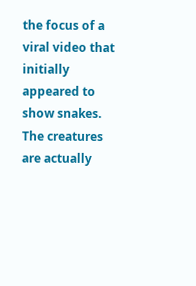the focus of a viral video that initially appeared to show snakes. The creatures are actually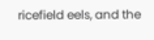ricefield eels, and the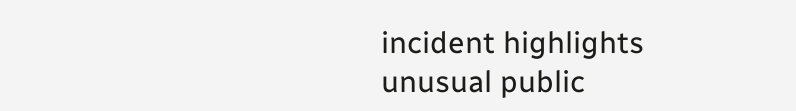incident highlights unusual public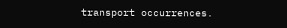transport occurrences.